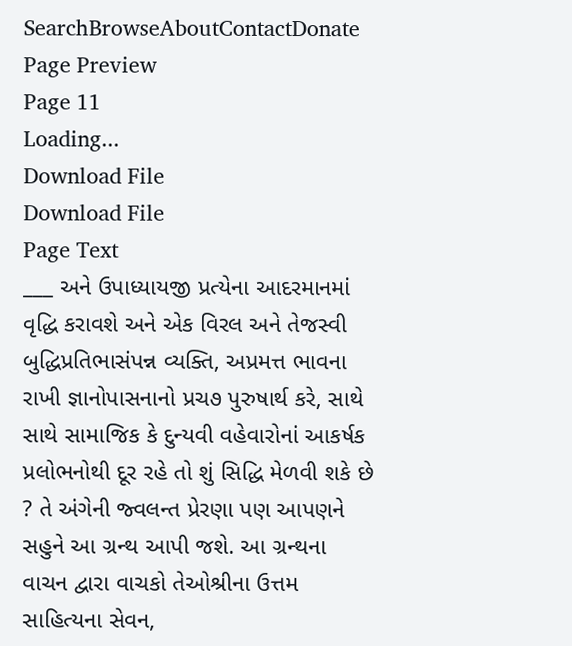SearchBrowseAboutContactDonate
Page Preview
Page 11
Loading...
Download File
Download File
Page Text
___ અને ઉપાધ્યાયજી પ્રત્યેના આદરમાનમાં વૃદ્ધિ કરાવશે અને એક વિરલ અને તેજસ્વી બુદ્ધિપ્રતિભાસંપન્ન વ્યક્તિ, અપ્રમત્ત ભાવના રાખી જ્ઞાનોપાસનાનો પ્રચ૭ પુરુષાર્થ કરે, સાથે સાથે સામાજિક કે દુન્યવી વહેવારોનાં આકર્ષક પ્રલોભનોથી દૂર રહે તો શું સિદ્ધિ મેળવી શકે છે ? તે અંગેની જ્વલન્ત પ્રેરણા પણ આપણને સહુને આ ગ્રન્થ આપી જશે. આ ગ્રન્થના વાચન દ્વારા વાચકો તેઓશ્રીના ઉત્તમ સાહિત્યના સેવન,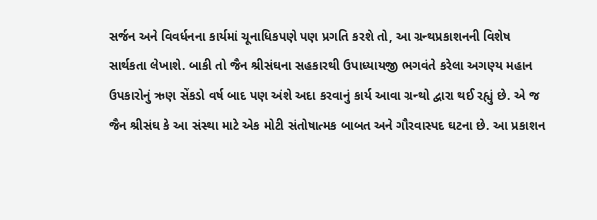સર્જન અને વિવર્ધનના કાર્યમાં ચૂનાધિકપણે પણ પ્રગતિ કરશે તો, આ ગ્રન્થપ્રકાશનની વિશેષ સાર્થકતા લેખાશે. બાકી તો જૈન શ્રીસંઘના સહકારથી ઉપાધ્યાયજી ભગવંતે કરેલા અગણ્ય મહાન ઉપકારોનું ઋણ સેંકડો વર્ષ બાદ પણ અંશે અદા કરવાનું કાર્ય આવા ગ્રન્થો દ્વારા થઈ રહ્યું છે. એ જ જૈન શ્રીસંઘ કે આ સંસ્થા માટે એક મોટી સંતોષાત્મક બાબત અને ગૌરવાસ્પદ ઘટના છે. આ પ્રકાશન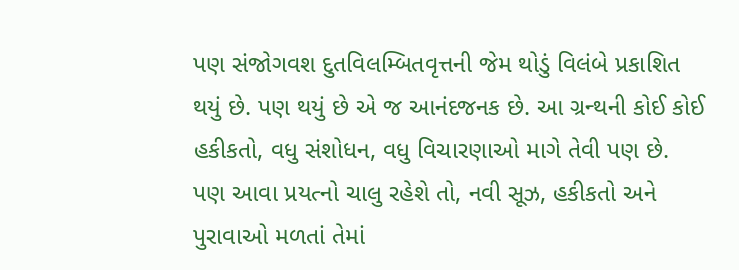પણ સંજોગવશ દુતવિલમ્બિતવૃત્તની જેમ થોડું વિલંબે પ્રકાશિત થયું છે. પણ થયું છે એ જ આનંદજનક છે. આ ગ્રન્થની કોઈ કોઈ હકીકતો, વધુ સંશોધન, વધુ વિચારણાઓ માગે તેવી પણ છે. પણ આવા પ્રયત્નો ચાલુ રહેશે તો, નવી સૂઝ, હકીકતો અને પુરાવાઓ મળતાં તેમાં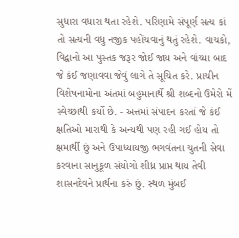સુધારા વધારા થતા રહેશે. પરિણામે સંપૂર્ણ સત્ય કાં તો સત્યની વધુ નજીક પહોંચવાનું થતું રહેશે. વાચકો, વિદ્વાનો આ પુસ્તક જરૂર જોઈ જાય અને વાંચ્યા બાદ જે કંઈ જણાવવા જેવું લાગે તે સૂચિત કરે. પ્રાચીન વિશેષનામોના અંતમાં બહુમાનાર્થે શ્રી શબ્દનો ઉમેરો મેં સ્વેચ્છાથી કર્યો છે. - અત્તમાં સંપાદન કરતાં જે કંઈ ક્ષતિઓ મારાથી કે અન્યથી પણ રહી ગઈ હોય તો ક્ષમાર્થી છું અને ઉપાધ્યાયજી ભગવંતના ચુતની સેવા કરવાના સાનુકૂળ સંયોગો શીધ્ર પ્રાપ્ત થાય તેવી શાસનદેવને પ્રાર્થના કરું છું. સ્થળ મુંબઈ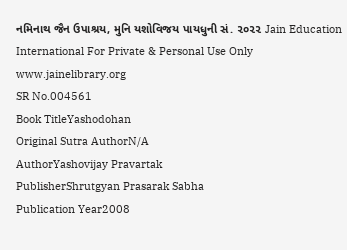નમિનાથ જૈન ઉપાશ્રય, મુનિ યશોવિજય પાયધુની સં. ૨૦૨૨ Jain Education International For Private & Personal Use Only www.jainelibrary.org
SR No.004561
Book TitleYashodohan
Original Sutra AuthorN/A
AuthorYashovijay Pravartak
PublisherShrutgyan Prasarak Sabha
Publication Year2008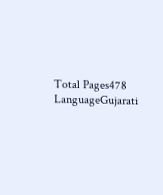Total Pages478
LanguageGujarati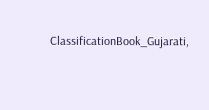ClassificationBook_Gujarati,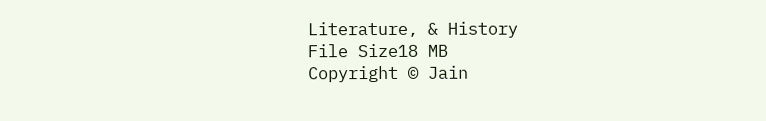Literature, & History
File Size18 MB
Copyright © Jain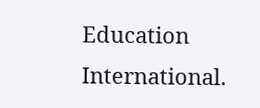Education International.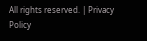All rights reserved. | Privacy Policy